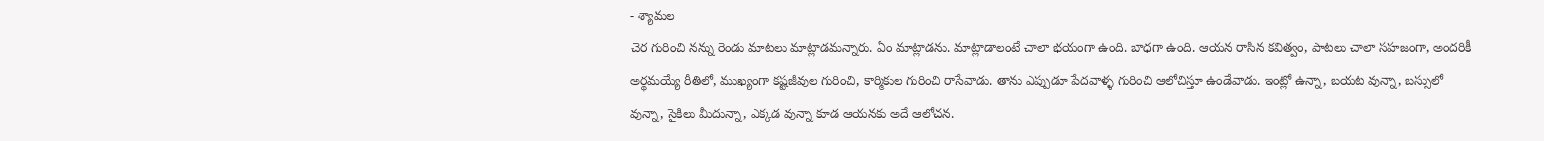- శ్యామల
చెర గురించి నన్ను రెండు మాటలు మాట్లాడమన్నారు. ఏం మాట్లాడను. మాట్లాడాలంటే చాలా భయంగా ఉంది. బాధగా ఉంది. ఆయన రాసిన కవిత్వం, పాటలు చాలా సహజంగా, అందరికీ అర్థమయ్యే రీతిలో, ముఖ్యంగా కష్టజీవుల గురించి, కార్మికుల గురించి రాసేవాడు. తాను ఎప్పుడూ పేదవాళ్ళ గురించి ఆలోచిస్తూ ఉండేవాడు. ఇంట్లో ఉన్నా, బయట వున్నా, బస్సులో వున్నా, సైకిలు మీదున్నా, ఎక్కడ వున్నా కూడ ఆయనకు అదే ఆలోచన.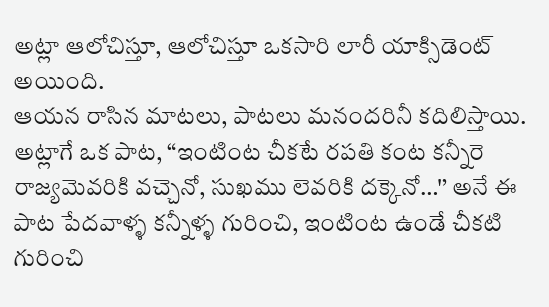అట్లా ఆలోచిస్తూ, ఆలోచిస్తూ ఒకసారి లారీ యాక్సిడెంట్ అయింది.
ఆయన రాసిన మాటలు, పాటలు మనందరినీ కదిలిస్తాయి. అట్లాగే ఒక పాట, “ఇంటింట చీకటే రపతి కంట కన్నీరె రాజ్యమెవరికి వచ్చెనో, సుఖము లెవరికి దక్కెనో…'’ అనే ఈ పాట పేదవాళ్ళ కన్నీళ్ళ గురించి, ఇంటింట ఉండే చీకటి గురించి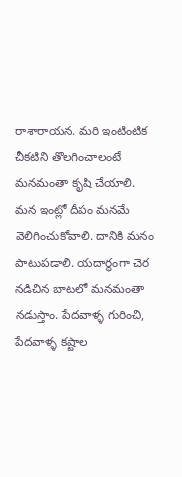రాశారాయన. మరి ఇంటింటిక చీకటిని తొలగించాలంటే మనమంతా కృషి చేయాలి. మన ఇంట్లో దీపం మనమే వెలిగించుకోవాలి. దానికి మనం పాటుపడాలి. యదార్థంగా చెర నడిచిన బాటలో మనమంతా నడుస్తాం. పేదవాళ్ళ గురించి, పేదవాళ్ళ కష్టాల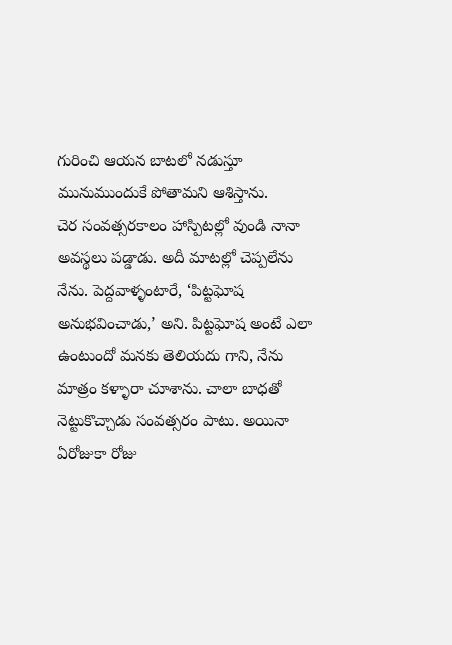గురించి ఆయన బాటలో నడుస్తూ మునుముందుకే పోతామని ఆశిస్తాను.
చెర సంవత్సరకాలం హాస్పిటల్లో వుండి నానా అవస్థలు పడ్డాడు. అదీ మాటల్లో చెప్పలేను నేను. పెద్దవాళ్ళంటారే, ‘పిట్టఘోష అనుభవించాడు,’ అని. పిట్టఘోష అంటే ఎలా ఉంటుందో మనకు తెలియదు గాని, నేను మాత్రం కళ్ళారా చూశాను. చాలా బాధతో నెట్టుకొచ్చాడు సంవత్సరం పాటు. అయినా ఏరోజుకా రోజు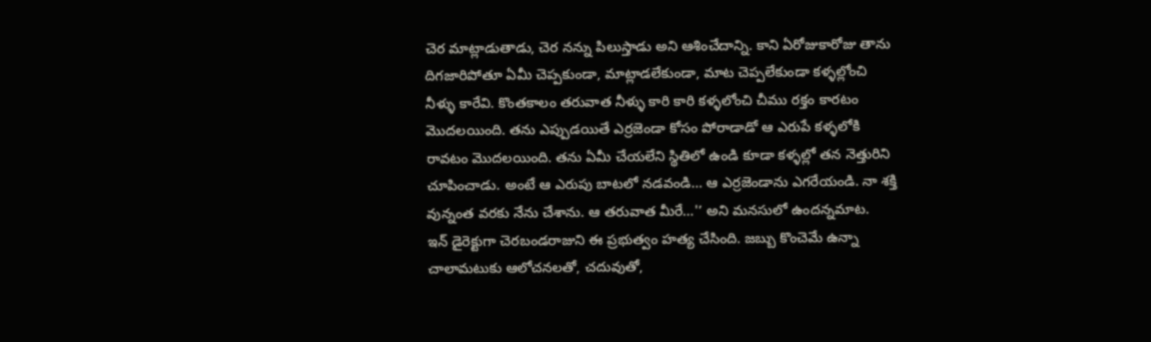చెర మాట్లాడుతాడు, చెర నన్ను పిలుస్తాడు అని ఆశించేదాన్ని. కాని ఏరోజుకారోజు తాను దిగజారిపోతూ ఏమీ చెప్పకుండా, మాట్లాడలేకుండా, మాట చెప్పలేకుండా కళ్ళల్లోంచి నీళ్ళు కారేవి. కొంతకాలం తరువాత నీళ్ళు కారి కారి కళ్ళలోంచి చీము రక్తం కారటం మొదలయింది. తను ఎప్పుడయితే ఎర్రజెండా కోసం పోరాడాడో ఆ ఎరుపే కళ్ళలోకి రావటం మొదలయింది. తను ఏమీ చేయలేని స్థితిలో ఉండి కూడా కళ్ళల్లో తన నెత్తురిని చూపించాడు. అంటే ఆ ఎరుపు బాటలో నడవండి… ఆ ఎర్రజెండాను ఎగరేయండి. నా శక్తి వున్నంత వరకు నేను చేశాను. ఆ తరువాత మీరే…'’ అని మనసులో ఉందన్నమాట.
ఇన్ డైరెక్టుగా చెరబండరాజుని ఈ ప్రభుత్వం హత్య చేసింది. జబ్బు కొంచెమే ఉన్నా చాలామటుకు ఆలోచనలతో, చదువుతో,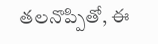తలనొప్పితో, ఈ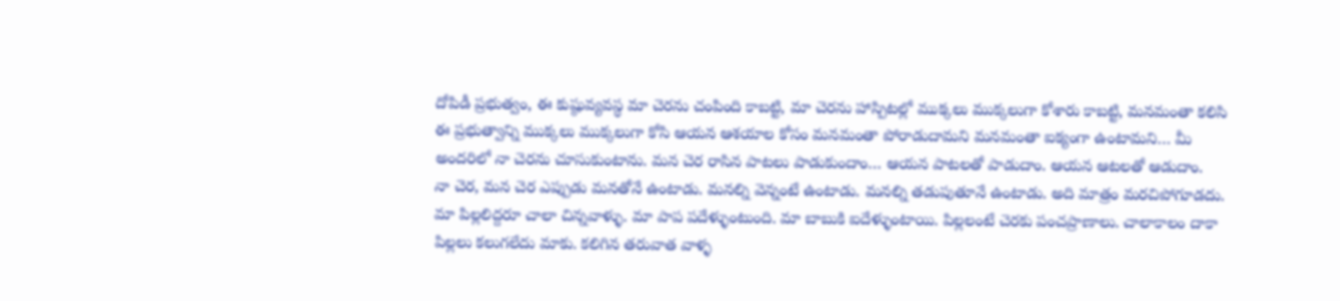దోపిడీ ప్రభుత్వం, ఈ కుష్ఠువ్యవస్థ మా చెరను చంపింది కాబట్టి, మా చెరను హాస్పిటల్లో ముక్కలు ముక్కలుగా కోశారు కాబట్టి, మనమంతా కలిసి ఈ ప్రభుత్వాన్ని ముక్కలు ముక్కలుగా కోసి ఆయన ఆశయాల కోసం మనమంతా పోరాడుదామని మనమంతా ఐక్యంగా ఉంటామని… మీ అందరిలో నా చెరను చూసుకుంటాను. మన చెర రాసిన పాటలు పాడుకుందాం… ఆయన పాటలతో పాడుదాం. ఆయన ఆటలతో ఆడుదాం.
నా చెర, మన చెర ఎప్పుడు మనతోనే ఉంటాడు. మనల్ని వెన్నంటే ఉంటాడు. మనల్ని తడుపుతూనే ఉంటాడు. అది మాత్రం మరచిపోగూడదు.
మా పిల్లలిద్దరూ చాలా చిన్నవాళ్ళు. మా పాప పదేళ్ళుంటుంది. మా బాబుకి ఐదేళ్ళుంటాయి. పిల్లలంటే చెరకు పంచప్రాణాలు. చాలాకాలం దాకా పిల్లలు కలుగలేదు మాకు. కలిగిన తరువాత వాళ్ళ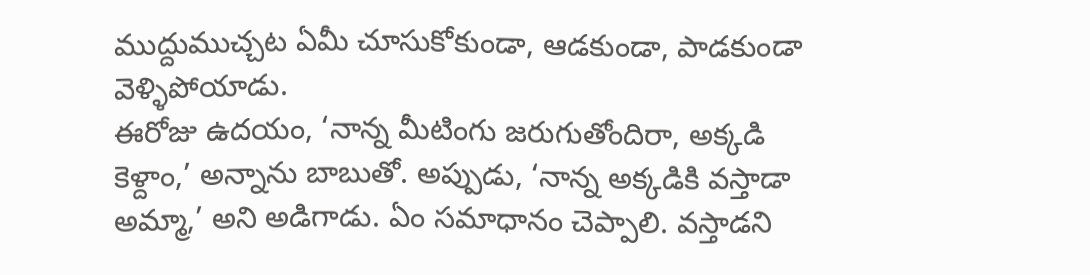ముద్దుముచ్చట ఏమీ చూసుకోకుండా, ఆడకుండా, పాడకుండా వెళ్ళిపోయాడు.
ఈరోజు ఉదయం, ‘నాన్న మీటింగు జరుగుతోందిరా, అక్కడి కెళ్దాం,’ అన్నాను బాబుతో. అప్పుడు, ‘నాన్న అక్కడికి వస్తాడా అమ్మా,’ అని అడిగాడు. ఏం సమాధానం చెప్పాలి. వస్తాడని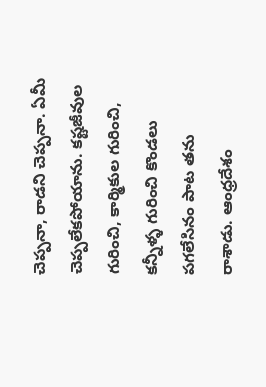చెప్పనా, రాడని చెప్పనా. ఏమీ చెప్పలేకపోయాను. కష్టజీవుల గురించి, కార్మికుల గురించి, కన్నీళ్ళ గురించి కొండలు పగలేసినం పాట తను రాశాడు. ఆంధ్రదేశం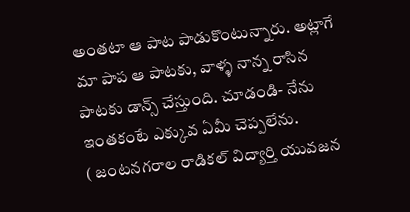అంతటా ఆ పాట పాడుకొంటున్నారు. అట్లాగే మా పాప ఆ పాటకు, వాళ్ళ నాన్న రాసిన పాటకు డాన్స్ చేస్తుంది. చూడండి- నేను ఇంతకంటే ఎక్కువ ఏమీ చెప్పలేను.
( జంటనగరాల రాడికల్ విద్యార్తి యువజన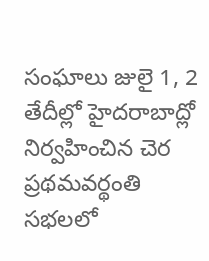సంఘాలు జులై 1, 2 తేదీల్లో హైదరాబాద్లో నిర్వహించిన చెర ప్రథమవర్థంతి సభలలో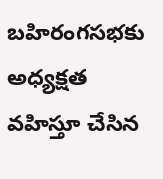బహిరంగసభకు అధ్యక్షత వహిస్తూ చేసిన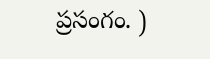ప్రసంగం. )